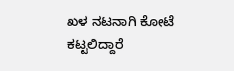ಖಳ ನಟನಾಗಿ ಕೋಟೆ ಕಟ್ಟಲಿದ್ದಾರೆ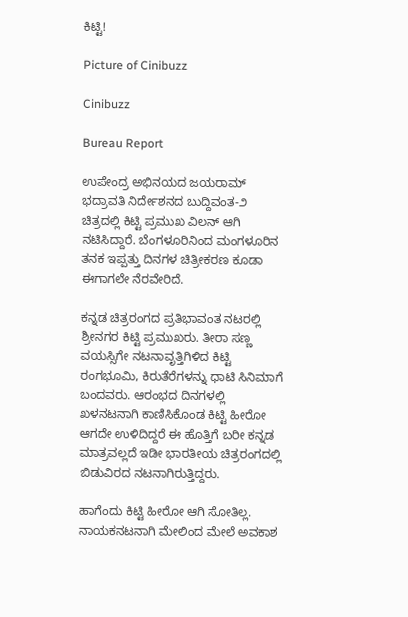ಕಿಟ್ಟಿ!

Picture of Cinibuzz

Cinibuzz

Bureau Report

ಉಪೇಂದ್ರ ಅಭಿನಯದ ಜಯರಾಮ್‌ ಭದ್ರಾವತಿ ನಿರ್ದೇಶನದ ಬುದ್ದಿವಂತ-೨ ಚಿತ್ರದಲ್ಲಿ ಕಿಟ್ಟಿ ಪ್ರಮುಖ ವಿಲನ್‌ ಆಗಿ ನಟಿಸಿದ್ದಾರೆ. ಬೆಂಗಳೂರಿನಿಂದ ಮಂಗಳೂರಿನ ತನಕ ಇಪ್ಪತ್ತು ದಿನಗಳ ಚಿತ್ರೀಕರಣ ಕೂಡಾ ಈಗಾಗಲೇ ನೆರವೇರಿದೆ.

ಕನ್ನಡ ಚಿತ್ರರಂಗದ ಪ್ರತಿಭಾವಂತ ನಟರಲ್ಲಿ ಶ್ರೀನಗರ ಕಿಟ್ಟಿ ಪ್ರಮುಖರು. ತೀರಾ ಸಣ್ಣ ವಯಸ್ಸಿಗೇ ನಟನಾವೃತ್ತಿಗಿಳಿದ ಕಿಟ್ಟಿ ರಂಗಭೂಮಿ, ಕಿರುತೆರೆಗಳನ್ನು ಧಾಟಿ ಸಿನಿಮಾಗೆ ಬಂದವರು. ಆರಂಭದ ದಿನಗಳಲ್ಲಿ ಖಳನಟನಾಗಿ ಕಾಣಿಸಿಕೊಂಡ ಕಿಟ್ಟಿ ಹೀರೋ ಆಗದೇ ಉಳಿದಿದ್ದರೆ ಈ ಹೊತ್ತಿಗೆ ಬರೀ ಕನ್ನಡ ಮಾತ್ರವಲ್ಲದೆ ಇಡೀ ಭಾರತೀಯ ಚಿತ್ರರಂಗದಲ್ಲಿ ಬಿಡುವಿರದ ನಟನಾಗಿರುತ್ತಿದ್ದರು.

ಹಾಗೆಂದು ಕಿಟ್ಟಿ ಹೀರೋ ಆಗಿ ಸೋತಿಲ್ಲ. ನಾಯಕನಟನಾಗಿ ಮೇಲಿಂದ ಮೇಲೆ ಅವಕಾಶ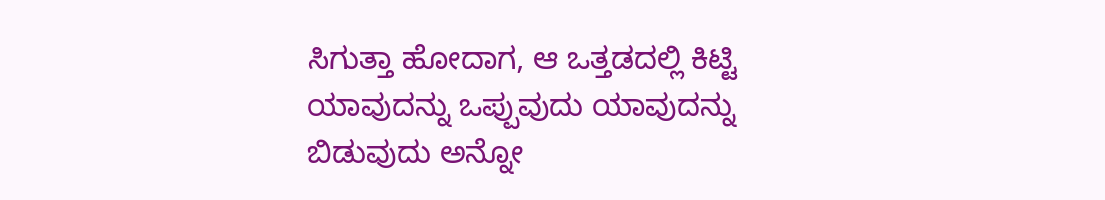ಸಿಗುತ್ತಾ ಹೋದಾಗ, ಆ ಒತ್ತಡದಲ್ಲಿ ಕಿಟ್ಟಿ ಯಾವುದನ್ನು ಒಪ್ಪುವುದು ಯಾವುದನ್ನು ಬಿಡುವುದು ಅನ್ನೋ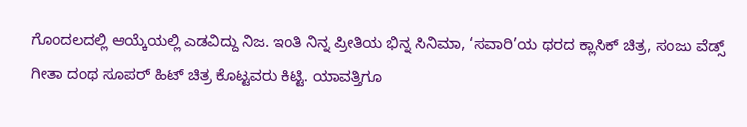ಗೊಂದಲದಲ್ಲಿ ಆಯ್ಕೆಯಲ್ಲಿ ಎಡವಿದ್ದು ನಿಜ. ಇಂತಿ ನಿನ್ನ ಪ್ರೀತಿಯ ಭಿನ್ನ ಸಿನಿಮಾ, ‘ಸವಾರಿ’ಯ ಥರದ ಕ್ಲಾಸಿಕ್ ಚಿತ್ರ, ಸಂಜು ವೆಡ್ಸ್ ಗೀತಾ ದಂಥ ಸೂಪರ್ ಹಿಟ್ ಚಿತ್ರ ಕೊಟ್ಟವರು ಕಿಟ್ಟಿ. ಯಾವತ್ತಿಗೂ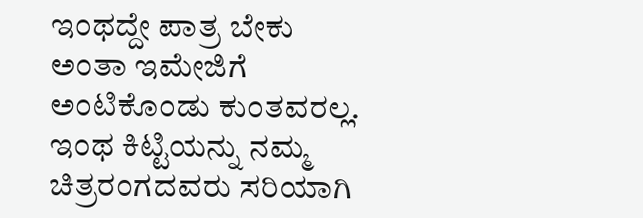ಇಂಥದ್ದೇ ಪಾತ್ರ ಬೇಕು ಅಂತಾ ಇಮೇಜಿಗೆ ಅಂಟಿಕೊಂಡು ಕುಂತವರಲ್ಲ. ಇಂಥ ಕಿಟ್ಟಿಯನ್ನು ನಮ್ಮ ಚಿತ್ರರಂಗದವರು ಸರಿಯಾಗಿ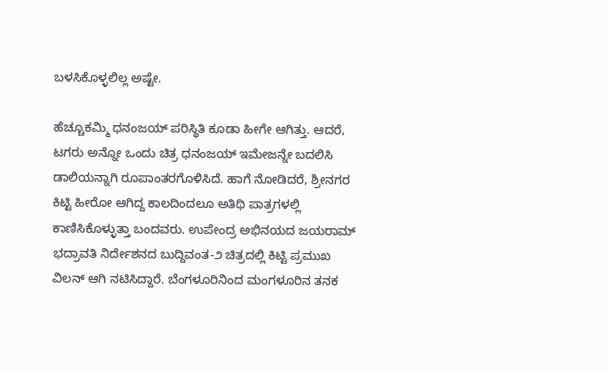ಬಳಸಿಕೊಳ್ಳಲಿಲ್ಲ ಅಷ್ಟೇ.

ಹೆಚ್ಚೂಕಮ್ಮಿ ಧನಂಜಯ್ ಪರಿಸ್ಥಿತಿ ಕೂಡಾ ಹೀಗೇ ಆಗಿತ್ತು. ಆದರೆ, ಟಗರು ಅನ್ನೋ ಒಂದು ಚಿತ್ರ ಧನಂಜಯ್ ಇಮೇಜನ್ನೇ ಬದಲಿಸಿ ಡಾಲಿಯನ್ನಾಗಿ ರೂಪಾಂತರಗೊಳಿಸಿದೆ. ಹಾಗೆ ನೋಡಿದರೆ, ಶ್ರೀನಗರ ಕಿಟ್ಟಿ ಹೀರೋ ಆಗಿದ್ದ ಕಾಲದಿಂದಲೂ ಅತಿಥಿ ಪಾತ್ರಗಳಲ್ಲಿ ಕಾಣಿಸಿಕೊಳ್ಳುತ್ತಾ ಬಂದವರು. ಉಪೇಂದ್ರ ಅಭಿನಯದ ಜಯರಾಮ್‌ ಭದ್ರಾವತಿ ನಿರ್ದೇಶನದ ಬುದ್ದಿವಂತ-೨ ಚಿತ್ರದಲ್ಲಿ ಕಿಟ್ಟಿ ಪ್ರಮುಖ ವಿಲನ್‌ ಆಗಿ ನಟಿಸಿದ್ದಾರೆ. ಬೆಂಗಳೂರಿನಿಂದ ಮಂಗಳೂರಿನ ತನಕ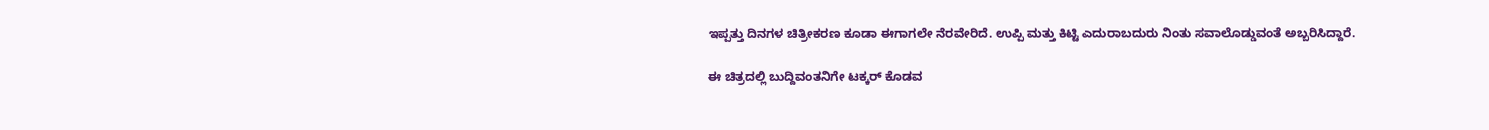ಇಪ್ಪತ್ತು ದಿನಗಳ ಚಿತ್ರೀಕರಣ ಕೂಡಾ ಈಗಾಗಲೇ ನೆರವೇರಿದೆ. ಉಪ್ಪಿ ಮತ್ತು ಕಿಟ್ಟಿ ಎದುರಾಬದುರು ನಿಂತು ಸವಾಲೊಡ್ಡುವಂತೆ ಅಬ್ಬರಿಸಿದ್ದಾರೆ.

ಈ ಚಿತ್ರದಲ್ಲಿ ಬುದ್ದಿವಂತನಿಗೇ ಟಕ್ಕರ್‌ ಕೊಡವ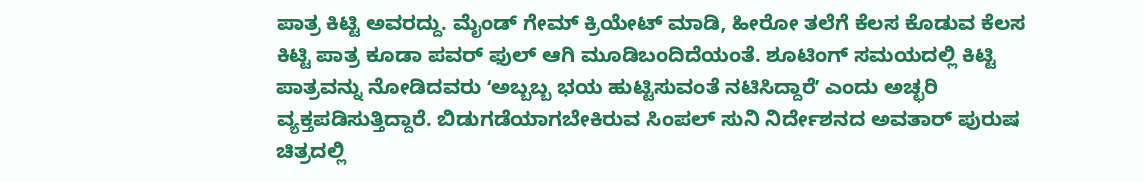ಪಾತ್ರ ಕಿಟ್ಟಿ ಅವರದ್ದು. ಮೈಂಡ್‌ ಗೇಮ್‌ ಕ್ರಿಯೇಟ್‌ ಮಾಡಿ, ಹೀರೋ ತಲೆಗೆ ಕೆಲಸ ಕೊಡುವ ಕೆಲಸ ಕಿಟ್ಟಿ ಪಾತ್ರ ಕೂಡಾ ಪವರ್‌ ಫುಲ್‌ ಆಗಿ ಮೂಡಿಬಂದಿದೆಯಂತೆ. ಶೂಟಿಂಗ್‌ ಸಮಯದಲ್ಲಿ ಕಿಟ್ಟಿ ಪಾತ್ರವನ್ನು ನೋಡಿದವರು ʻಅಬ್ಬಬ್ಬ ಭಯ ಹುಟ್ಟಿಸುವಂತೆ ನಟಿಸಿದ್ದಾರೆʼ ಎಂದು ಅಚ್ಛರಿ ವ್ಯಕ್ತಪಡಿಸುತ್ತಿದ್ದಾರೆ. ಬಿಡುಗಡೆಯಾಗಬೇಕಿರುವ ಸಿಂಪಲ್ ಸುನಿ ನಿರ್ದೇಶನದ ಅವತಾರ್ ಪುರುಷ ಚಿತ್ರದಲ್ಲಿ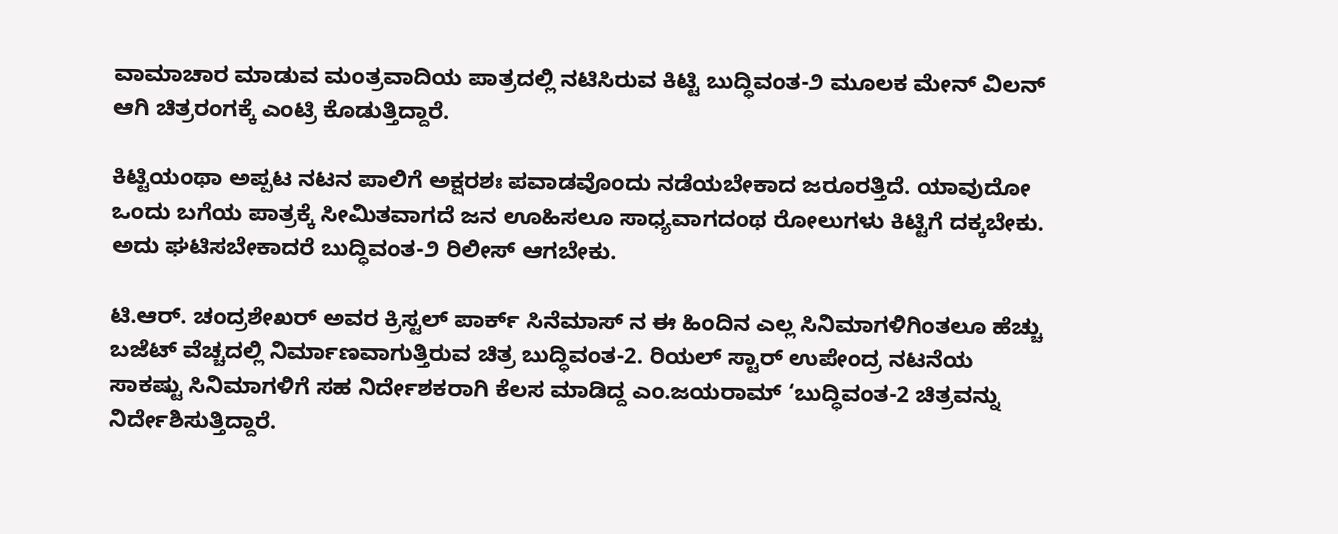ವಾಮಾಚಾರ ಮಾಡುವ ಮಂತ್ರವಾದಿಯ ಪಾತ್ರದಲ್ಲಿ ನಟಿಸಿರುವ ಕಿಟ್ಟಿ ಬುದ್ಧಿವಂತ-೨ ಮೂಲಕ ಮೇನ್‌ ವಿಲನ್‌ ಆಗಿ ಚಿತ್ರರಂಗಕ್ಕೆ ಎಂಟ್ರಿ ಕೊಡುತ್ತಿದ್ದಾರೆ.

ಕಿಟ್ಟಿಯಂಥಾ ಅಪ್ಪಟ ನಟನ ಪಾಲಿಗೆ ಅಕ್ಷರಶಃ ಪವಾಡವೊಂದು ನಡೆಯಬೇಕಾದ ಜರೂರತ್ತಿದೆ. ಯಾವುದೋ ಒಂದು ಬಗೆಯ ಪಾತ್ರಕ್ಕೆ ಸೀಮಿತವಾಗದೆ ಜನ ಊಹಿಸಲೂ ಸಾಧ್ಯವಾಗದಂಥ ರೋಲುಗಳು ಕಿಟ್ಟಿಗೆ ದಕ್ಕಬೇಕು. ಅದು ಘಟಿಸಬೇಕಾದರೆ ಬುದ್ಧಿವಂತ-೨ ರಿಲೀಸ್‌ ಆಗಬೇಕು.

ಟಿ.ಆರ್. ಚಂದ್ರಶೇಖರ್ ಅವರ ಕ್ರಿಸ್ಟಲ್ ಪಾರ್ಕ್ ಸಿನೆಮಾಸ್‌ ನ ಈ ಹಿಂದಿನ ಎಲ್ಲ ಸಿನಿಮಾಗಳಿಗಿಂತಲೂ ಹೆಚ್ಚು ಬಜೆಟ್ ವೆಚ್ಚದಲ್ಲಿ ನಿರ್ಮಾಣವಾಗುತ್ತಿರುವ ಚಿತ್ರ ಬುದ್ಧಿವಂತ-2. ರಿಯಲ್ ಸ್ಟಾರ್ ಉಪೇಂದ್ರ ನಟನೆಯ ಸಾಕಷ್ಟು ಸಿನಿಮಾಗಳಿಗೆ ಸಹ ನಿರ್ದೇಶಕರಾಗಿ ಕೆಲಸ ಮಾಡಿದ್ದ ಎಂ.ಜಯರಾಮ್ ‘ಬುದ್ಧಿವಂತ-2 ಚಿತ್ರವನ್ನು ನಿರ್ದೇಶಿಸುತ್ತಿದ್ದಾರೆ.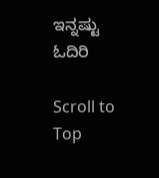ಇನ್ನಷ್ಟು ಓದಿರಿ

Scroll to Top